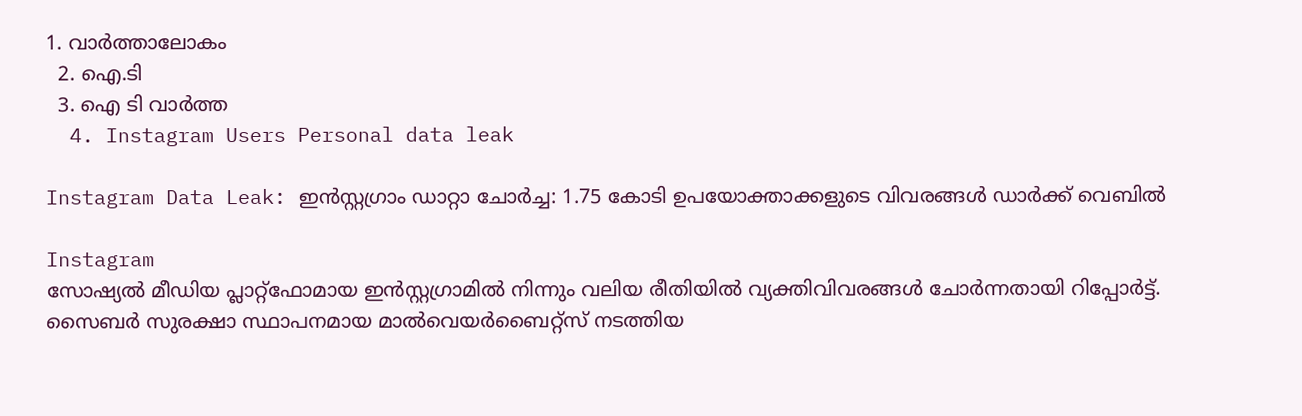1. വാര്‍ത്താലോകം
  2. ഐ.ടി
  3. ഐ ടി വാര്‍ത്ത
  4. Instagram Users Personal data leak

Instagram Data Leak: ഇൻസ്റ്റഗ്രാം ഡാറ്റാ ചോർച്ച: 1.75 കോടി ഉപയോക്താക്കളുടെ വിവരങ്ങൾ ഡാർക്ക് വെബിൽ

Instagram
സോഷ്യല്‍ മീഡിയ പ്ലാറ്റ്‌ഫോമായ ഇന്‍സ്റ്റഗ്രാമില്‍ നിന്നും വലിയ രീതിയില്‍ വ്യക്തിവിവരങ്ങള്‍ ചോര്‍ന്നതായി റിപ്പോര്‍ട്ട്. സൈബര്‍ സുരക്ഷാ സ്ഥാപനമായ മാല്‍വെയര്‍ബൈറ്റ്സ് നടത്തിയ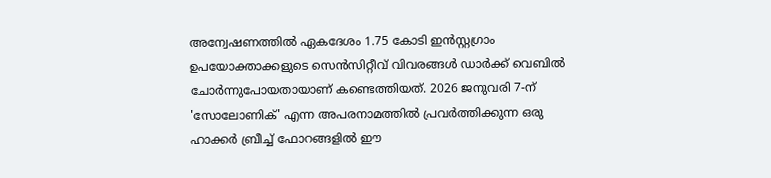അന്വേഷണത്തില്‍ ഏകദേശം 1.75 കോടി ഇന്‍സ്റ്റഗ്രാം ഉപയോക്താക്കളുടെ സെന്‍സിറ്റീവ് വിവരങ്ങള്‍ ഡാര്‍ക്ക് വെബില്‍ ചോര്‍ന്നുപോയതായാണ് കണ്ടെത്തിയത്. 2026 ജനുവരി 7-ന് 'സോലോണിക്' എന്ന അപരനാമത്തില്‍ പ്രവര്‍ത്തിക്കുന്ന ഒരു ഹാക്കര്‍ ബ്രീച്ച് ഫോറങ്ങളില്‍ ഈ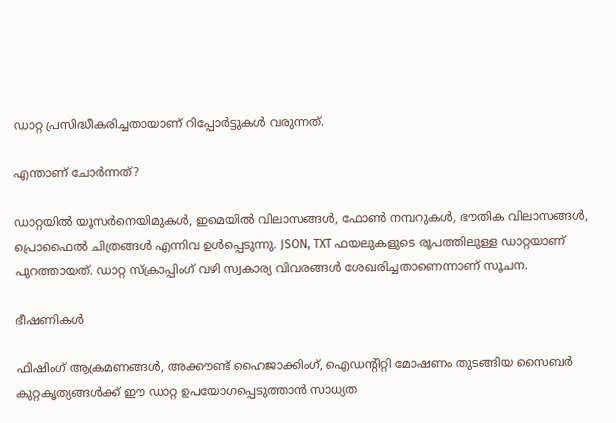ഡാറ്റ പ്രസിദ്ധീകരിച്ചതായാണ് റിപ്പോര്‍ട്ടുകള്‍ വരുന്നത്.

എന്താണ് ചോര്‍ന്നത്?

ഡാറ്റയില്‍ യൂസര്‍നെയിമുകള്‍, ഇമെയില്‍ വിലാസങ്ങള്‍, ഫോണ്‍ നമ്പറുകള്‍, ഭൗതിക വിലാസങ്ങള്‍, പ്രൊഫൈല്‍ ചിത്രങ്ങള്‍ എന്നിവ ഉള്‍പ്പെടുന്നു. JSON, TXT ഫയലുകളുടെ രൂപത്തിലുള്ള ഡാറ്റയാണ് പുറത്തായത്. ഡാറ്റ സ്‌ക്രാപ്പിംഗ് വഴി സ്വകാര്യ വിവരങ്ങള്‍ ശേഖരിച്ചതാണെന്നാണ് സൂചന.

ഭീഷണികള്‍

ഫിഷിംഗ് ആക്രമണങ്ങള്‍, അക്കൗണ്ട് ഹൈജാക്കിംഗ്, ഐഡന്റിറ്റി മോഷണം തുടങ്ങിയ സൈബര്‍ കുറ്റകൃത്യങ്ങള്‍ക്ക് ഈ ഡാറ്റ ഉപയോഗപ്പെടുത്താന്‍ സാധ്യത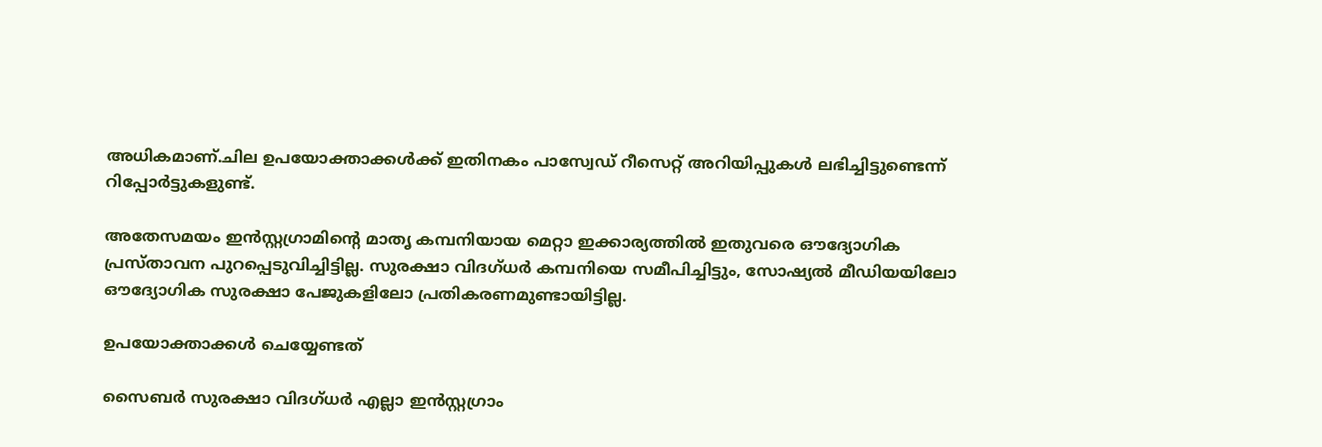അധികമാണ്.ചില ഉപയോക്താക്കള്‍ക്ക് ഇതിനകം പാസ്വേഡ് റീസെറ്റ് അറിയിപ്പുകള്‍ ലഭിച്ചിട്ടുണ്ടെന്ന് റിപ്പോര്‍ട്ടുകളുണ്ട്.

അതേസമയം ഇന്‍സ്റ്റഗ്രാമിന്റെ മാതൃ കമ്പനിയായ മെറ്റാ ഇക്കാര്യത്തില്‍ ഇതുവരെ ഔദ്യോഗിക പ്രസ്താവന പുറപ്പെടുവിച്ചിട്ടില്ല. സുരക്ഷാ വിദഗ്ധര്‍ കമ്പനിയെ സമീപിച്ചിട്ടും, സോഷ്യല്‍ മീഡിയയിലോ ഔദ്യോഗിക സുരക്ഷാ പേജുകളിലോ പ്രതികരണമുണ്ടായിട്ടില്ല.

ഉപയോക്താക്കള്‍ ചെയ്യേണ്ടത്

സൈബര്‍ സുരക്ഷാ വിദഗ്ധര്‍ എല്ലാ ഇന്‍സ്റ്റഗ്രാം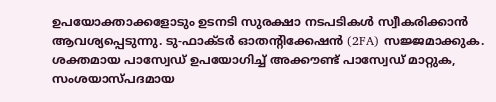ഉപയോക്താക്കളോടും ഉടനടി സുരക്ഷാ നടപടികള്‍ സ്വീകരിക്കാന്‍ ആവശ്യപ്പെടുന്നു. ടു-ഫാക്ടര്‍ ഓതന്റിക്കേഷന്‍ (2FA) സജ്ജമാക്കുക. ശക്തമായ പാസ്വേഡ് ഉപയോഗിച്ച് അക്കൗണ്ട് പാസ്വേഡ് മാറ്റുക, സംശയാസ്പദമായ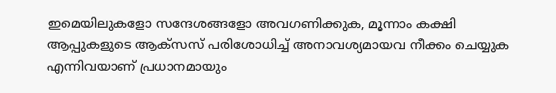ഇമെയിലുകളോ സന്ദേശങ്ങളോ അവഗണിക്കുക, മൂന്നാം കക്ഷി ആപ്പുകളുടെ ആക്സസ് പരിശോധിച്ച് അനാവശ്യമായവ നീക്കം ചെയ്യുക എന്നിവയാണ് പ്രധാനമായും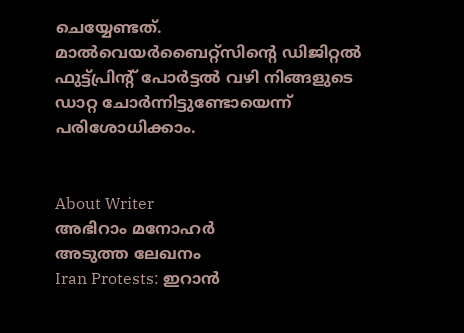ചെയ്യേണ്ടത്. മാല്‍വെയര്‍ബൈറ്റ്സിന്റെ ഡിജിറ്റല്‍ ഫുട്ട്പ്രിന്റ് പോര്‍ട്ടല്‍ വഴി നിങ്ങളുടെ ഡാറ്റ ചോര്‍ന്നിട്ടുണ്ടോയെന്ന് പരിശോധിക്കാം.


About Writer
അഭിറാം മനോഹർ
അടുത്ത ലേഖനം
Iran Protests: ഇറാൻ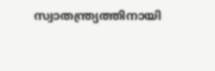സ്വാതന്ത്ര്യത്തിനായി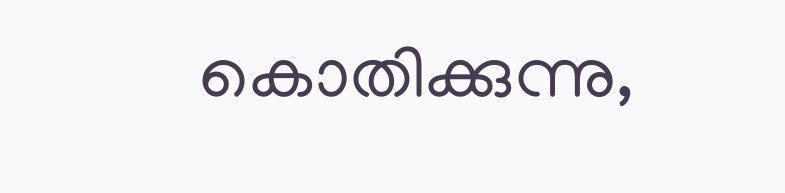കൊതിക്കുന്നു,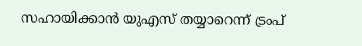സഹായിക്കാൻ യുഎസ് തയ്യാറെന്ന് ട്രംപ്